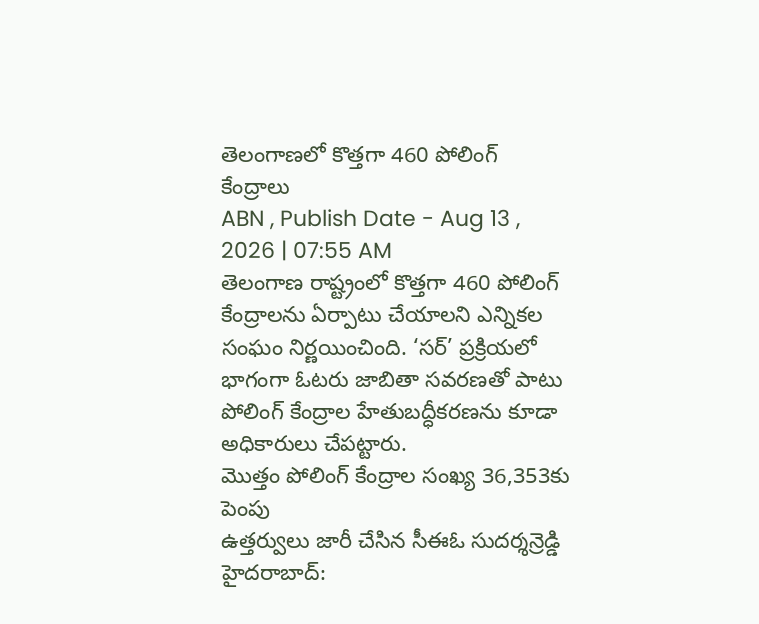తెలంగాణలో కొత్తగా 460 పోలింగ్ కేంద్రాలు
ABN , Publish Date - Aug 13 , 2026 | 07:55 AM
తెలంగాణ రాష్ట్రంలో కొత్తగా 460 పోలింగ్ కేంద్రాలను ఏర్పాటు చేయాలని ఎన్నికల సంఘం నిర్ణయించింది. ‘సర్’ ప్రక్రియలో భాగంగా ఓటరు జాబితా సవరణతో పాటు పోలింగ్ కేంద్రాల హేతుబద్ధీకరణను కూడా అధికారులు చేపట్టారు.
మొత్తం పోలింగ్ కేంద్రాల సంఖ్య 36,353కు పెంపు
ఉత్తర్వులు జారీ చేసిన సీఈఓ సుదర్శన్రెడ్డి
హైదరాబాద్: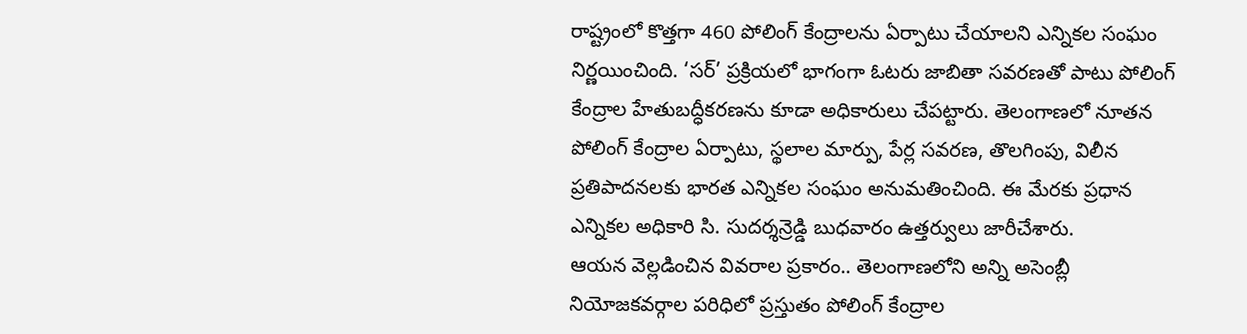రాష్ట్రంలో కొత్తగా 460 పోలింగ్ కేంద్రాలను ఏర్పాటు చేయాలని ఎన్నికల సంఘం నిర్ణయించింది. ‘సర్’ ప్రక్రియలో భాగంగా ఓటరు జాబితా సవరణతో పాటు పోలింగ్ కేంద్రాల హేతుబద్ధీకరణను కూడా అధికారులు చేపట్టారు. తెలంగాణలో నూతన పోలింగ్ కేంద్రాల ఏర్పాటు, స్థలాల మార్పు, పేర్ల సవరణ, తొలగింపు, విలీన ప్రతిపాదనలకు భారత ఎన్నికల సంఘం అనుమతించింది. ఈ మేరకు ప్రధాన ఎన్నికల అధికారి సి. సుదర్శన్రెడ్డి బుధవారం ఉత్తర్వులు జారీచేశారు.
ఆయన వెల్లడించిన వివరాల ప్రకారం.. తెలంగాణలోని అన్ని అసెంబ్లీ నియోజకవర్గాల పరిధిలో ప్రస్తుతం పోలింగ్ కేంద్రాల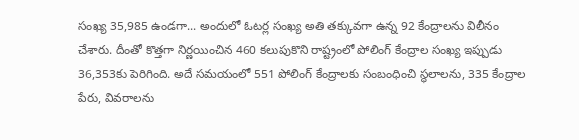సంఖ్య 35,985 ఉండగా... అందులో ఓటర్ల సంఖ్య అతి తక్కువగా ఉన్న 92 కేంద్రాలను విలీనం చేశారు. దీంతో కొత్తగా నిర్ణయించిన 460 కలుపుకొని రాష్ట్రంలో పోలింగ్ కేంద్రాల సంఖ్య ఇప్పుడు 36,353కు పెరిగింది. అదే సమయంలో 551 పోలింగ్ కేంద్రాలకు సంబంధించి స్థలాలను, 335 కేంద్రాల పేరు, వివరాలను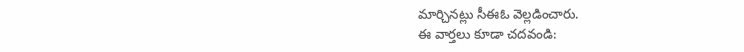మార్చినట్లు సీఈఓ వెల్లడించారు.
ఈ వార్తలు కూడా చదవండి: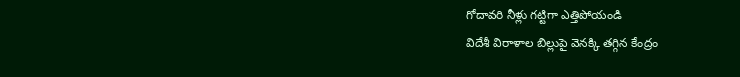గోదావరి నీళ్లు గట్టిగా ఎత్తిపోయండి
విదేశీ విరాళాల బిల్లుపై వెనక్కి తగ్గిన కేంద్రం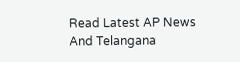Read Latest AP News And Telangana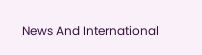News And International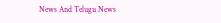News And Telugu News